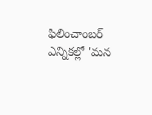ఫిలించాంబర్ ఎన్నికల్లో 'మన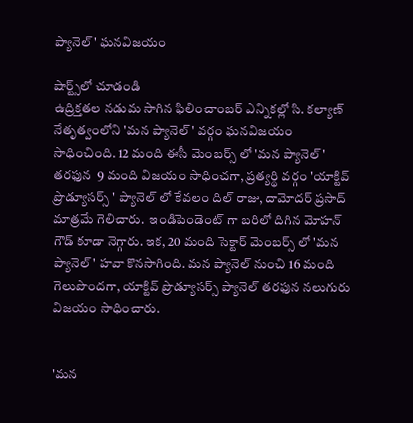ప్యానెల్' ఘనవిజయం

షార్ట్స్‌లో చూడండి
ఉద్రిక్తతల నడుమ సాగిన ఫిలించాంబర్ ఎన్నికల్లో సి. కల్యాణ్ నేతృత్వంలోని 'మన ప్యానెల్' వర్గం ఘనవిజయం సాధించింది. 12 మంది ఈసీ మెంబర్స్ లో 'మన ప్యానెల్' తరఫున  9 మంది విజయం సాధించగా, ప్రత్యర్థి వర్గం 'యాక్టివ్ ప్రొడ్యూసర్స్ ' ప్యానెల్ లో కేవలం దిల్ రాజు, దామోదర్ ప్రసాద్ మాత్రమే గెలిచారు.  ఇండిపెండెంట్ గా బరిలో దిగిన మోహన్ గౌడ్ కూడా నెగ్గారు. ఇక, 20 మంది సెక్టార్ మెంబర్స్ లో 'మన ప్యానెల్' హవా కొనసాగింది. మన ప్యానెల్ నుంచి 16 మంది గెలుపొందగా, యాక్టివ్ ప్రొడ్యూసర్స్ ప్యానెల్ తరఫున నలుగురు విజయం సాధించారు.


'మన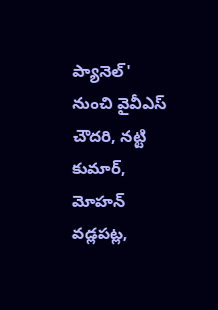ప్యానెల్' నుంచి వైవీఎస్ చౌదరి, నట్టి కుమార్, మోహన్ వడ్లపట్ల,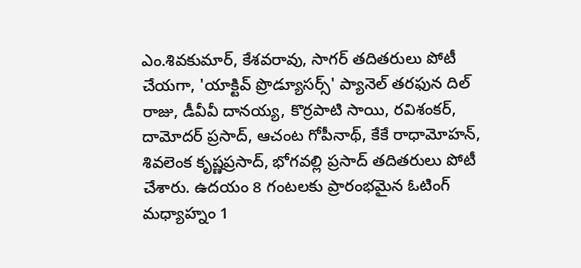ఎం.శివకుమార్, కేశవరావు, సాగర్ తదితరులు పోటీ చేయగా, 'యాక్టివ్ ప్రొడ్యూసర్స్' ప్యానెల్ తరఫున దిల్ రాజు, డీవీవీ దానయ్య, కొర్రపాటి సాయి, రవిశంకర్, దామోదర్ ప్రసాద్, ఆచంట గోపీనాథ్, కేకే రాధామోహన్, శివలెంక కృష్ణప్రసాద్, భోగవల్లి ప్రసాద్ తదితరులు పోటీ చేశారు. ఉదయం 8 గంటలకు ప్రారంభమైన ఓటింగ్ మధ్యాహ్నం 1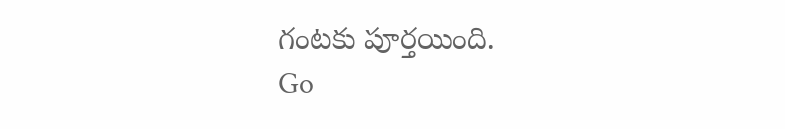గంటకు పూర్తయింది.
Go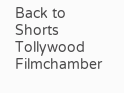Back to Shorts
Tollywood
Filmchamber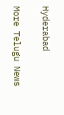Hyderabad

More Telugu News